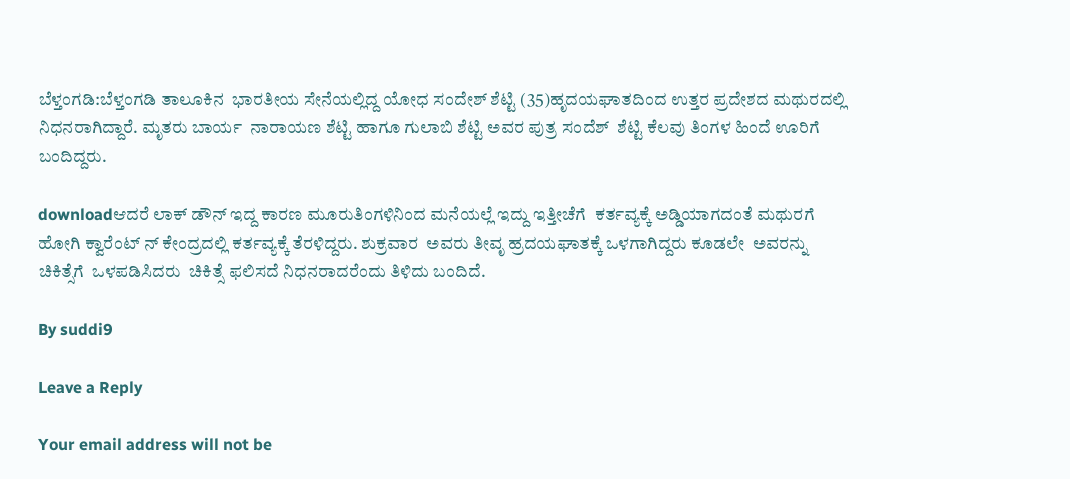ಬೆಳ್ತಂಗಡಿ:ಬೆಳ್ತಂಗಡಿ ತಾಲೂಕಿನ  ಭಾರತೀಯ ಸೇನೆಯಲ್ಲಿದ್ದ ಯೋಧ ಸಂದೇಶ್ ಶೆಟ್ಟಿ (35)ಹೃದಯಘಾತದಿಂದ ಉತ್ತರ ಪ್ರದೇಶದ ಮಥುರದಲ್ಲಿ  ನಿಧನರಾಗಿದ್ದಾರೆ. ಮೃತರು ಬಾರ್ಯ  ನಾರಾಯಣ ಶೆಟ್ಟಿ ಹಾಗೂ ಗುಲಾಬಿ ಶೆಟ್ಟಿ ಅವರ ಪುತ್ರ ಸಂದೆಶ್  ಶೆಟ್ಟಿ ಕೆಲವು ತಿಂಗಳ ಹಿಂದೆ ಊರಿಗೆ ಬಂದಿದ್ದರು.

downloadಆದರೆ ಲಾಕ್ ಡೌನ್ ಇದ್ದ ಕಾರಣ ಮೂರುತಿಂಗಳಿನಿಂದ ಮನೆಯಲ್ಲೆ ಇದ್ದು ಇತ್ತೀಚೆಗೆ  ಕರ್ತವ್ಯಕ್ಕೆ ಅಡ್ಡಿಯಾಗದಂತೆ ಮಥುರಗೆ ಹೋಗಿ ಕ್ವಾರೆಂಟ್ ನ್ ಕೇಂದ್ರದಲ್ಲಿ ಕರ್ತವ್ಯಕ್ಕೆ ತೆರಳಿದ್ದರು. ಶುಕ್ರವಾರ  ಅವರು ತೀವೃ ಹ್ರದಯಘಾತಕ್ಕೆ ಒಳಗಾಗಿದ್ದರು ಕೂಡಲೇ  ಅವರನ್ನು ಚಿಕಿತ್ಸೆಗೆ  ಒಳಪಡಿಸಿದರು  ಚಿಕಿತ್ಸೆ ಫಲಿಸದೆ ನಿಧನರಾದರೆಂದು ತಿಳಿದು ಬಂದಿದೆ.

By suddi9

Leave a Reply

Your email address will not be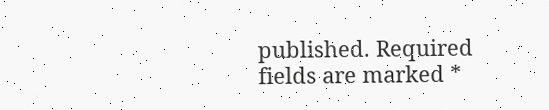published. Required fields are marked *